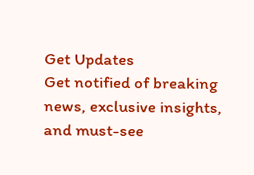Get Updates
Get notified of breaking news, exclusive insights, and must-see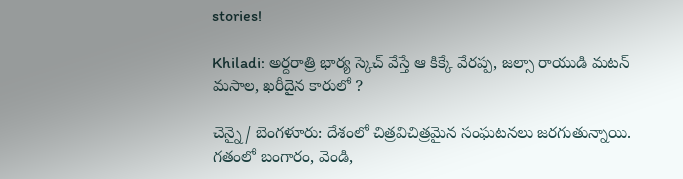stories!

Khiladi: అర్దరాత్రి భార్య స్కెచ్ వేస్తే ఆ కిక్కే వేరప్ప, జల్సా రాయుడి మటన్ మసాల, ఖరీదైన కారులో ?

చెన్నై/ బెంగళూరు: దేశంలో చిత్రవిచిత్రమైన సంఘటనలు జరగుతున్నాయి. గతంలో బంగారం, వెండి,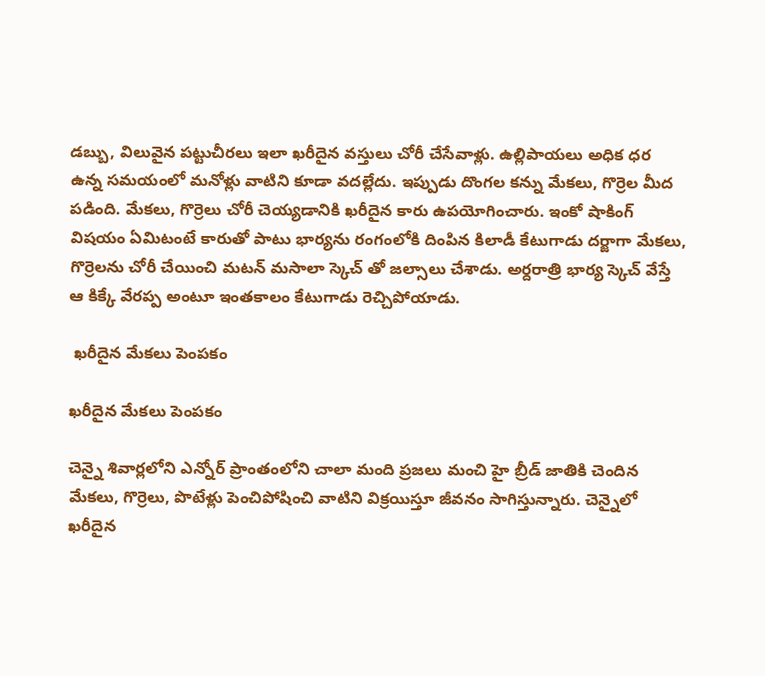డబ్బు, విలువైన పట్టుచీరలు ఇలా ఖరీదైన వస్తులు చోరీ చేసేవాళ్లు. ఉల్లిపాయలు అధిక ధర ఉన్న సమయంలో మనోళ్లు వాటిని కూడా వదల్లేదు. ఇప్పుడు దొంగల కన్ను మేకలు, గొర్రెల మీద పడింది. మేకలు, గొర్రెలు చోరీ చెయ్యడానికి ఖరీదైన కారు ఉపయోగించారు. ఇంకో షాకింగ్ విషయం ఏమిటంటే కారుతో పాటు భార్యను రంగంలోకి దింపిన కిలాడీ కేటుగాడు దర్జాగా మేకలు, గొర్రెలను చోరీ చేయించి మటన్ మసాలా స్కెచ్ తో జల్సాలు చేశాడు. అర్దరాత్రి భార్య స్కెచ్ వేస్తే ఆ కిక్కే వేరప్ప అంటూ ఇంతకాలం కేటుగాడు రెచ్చిపోయాడు.

 ఖరీదైన మేకలు పెంపకం

ఖరీదైన మేకలు పెంపకం

చెన్నై శివార్లలోని ఎన్నోర్ ప్రాంతంలోని చాలా మంది ప్రజలు మంచి హై బ్రీడ్ జాతికి చెందిన మేకలు, గొర్రెలు, పొటేళ్లు పెంచిపోషించి వాటిని విక్రయిస్తూ జీవనం సాగిస్తున్నారు. చెన్నైలో ఖరీదైన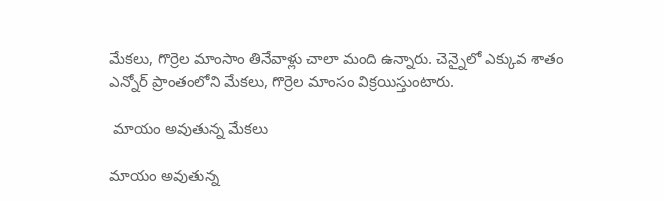మేకలు, గొర్రెల మాంసాం తినేవాళ్లు చాలా మంది ఉన్నారు. చెన్నైలో ఎక్కువ శాతం ఎన్నోర్ ప్రాంతంలోని మేకలు, గొర్రెల మాంసం విక్రయిస్తుంటారు.

 మాయం అవుతున్న మేకలు

మాయం అవుతున్న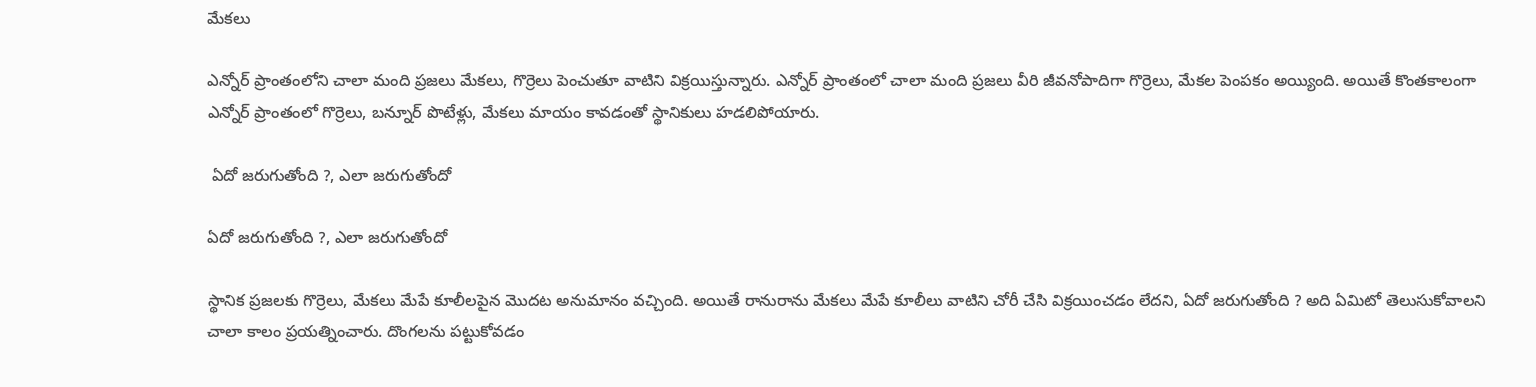మేకలు

ఎన్నోర్ ప్రాంతంలోని చాలా మంది ప్రజలు మేకలు, గొర్రెలు పెంచుతూ వాటిని విక్రయిస్తున్నారు. ఎన్నోర్ ప్రాంతంలో చాలా మంది ప్రజలు వీరి జీవనోపాదిగా గొర్రెలు, మేకల పెంపకం అయ్యింది. అయితే కొంతకాలంగా ఎన్నోర్ ప్రాంతంలో గొర్రెలు, బన్నూర్ పొటేళ్లు, మేకలు మాయం కావడంతో స్థానికులు హడలిపోయారు.

 ఏదో జరుగుతోంది ?, ఎలా జరుగుతోందో

ఏదో జరుగుతోంది ?, ఎలా జరుగుతోందో

స్థానిక ప్రజలకు గొర్రెలు, మేకలు మేపే కూలీలపైన మొదట అనుమానం వచ్చింది. అయితే రానురాను మేకలు మేపే కూలీలు వాటిని చోరీ చేసి విక్రయించడం లేదని, ఏదో జరుగుతోంది ? అది ఏమిటో తెలుసుకోవాలని చాలా కాలం ప్రయత్నించారు. దొంగలను పట్టుకోవడం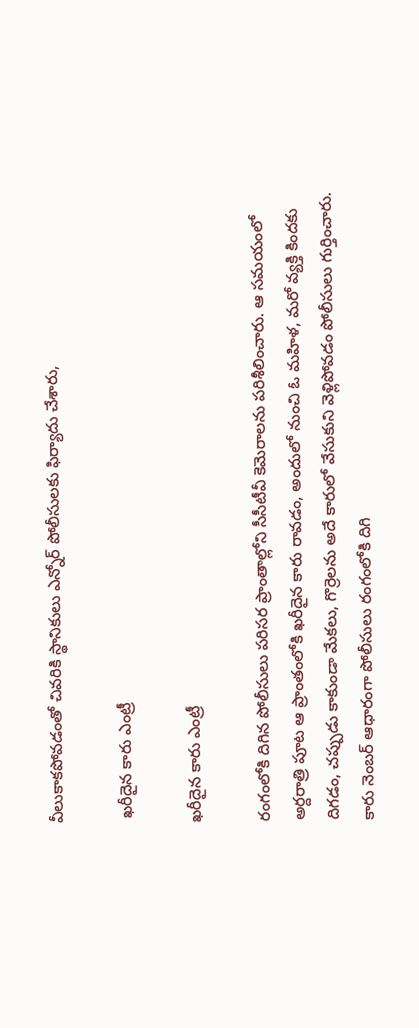వీలుకాకపోవడంతో చివరికి స్థానికులు ఎన్నోర్ పోలీసులకు ఫిర్యాదు చేశారు,

 ఖరీదైన కారు ఎంట్రీ

ఖరీదైన కారు ఎంట్రీ

రంగంలోకి దిగిన పోలీసులు పరిసర ప్రాంతాల్లోని సీసీటీవీ కెమెరాలను పరిశీలించారు. ఆ సమయంలో అర్దరాత్రి పూట ఆ ప్రాంతంలోకి ఖరీదైన కారు రావడం, అందులో నుంచి ఓ మహిళ, మరో వ్యక్తి కిందకు దిగడం, చప్పుడు కాకుండా మేకలు, గొర్రెలను అదే కారులో వేసుకుని వెళ్లిపోవడం పోలీసులు గుర్తించారు. కారు నెంబర్ ఆధారంగా పోలీసులు రంగంలోకి దిగి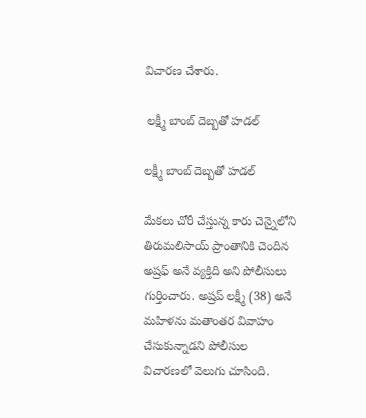విచారణ చేశారు.

 లక్ష్మీ బాంబ్ దెబ్బతో హడల్

లక్ష్మీ బాంబ్ దెబ్బతో హడల్

మేకలు చోరీ చేస్తున్న కారు చెన్నైలోని తిరుమలిసాయ్ ప్రాంతానికి చెందిన అష్రఫ్ అనే వ్యక్తిది అని పోలీసులు గుర్తించారు. అష్రప్ లక్ష్మీ (38) అనే మహిళను మతాంతర వివాహం చేసుకున్నాడని పోలీసుల విచారణలో వెలుగు చూసింది.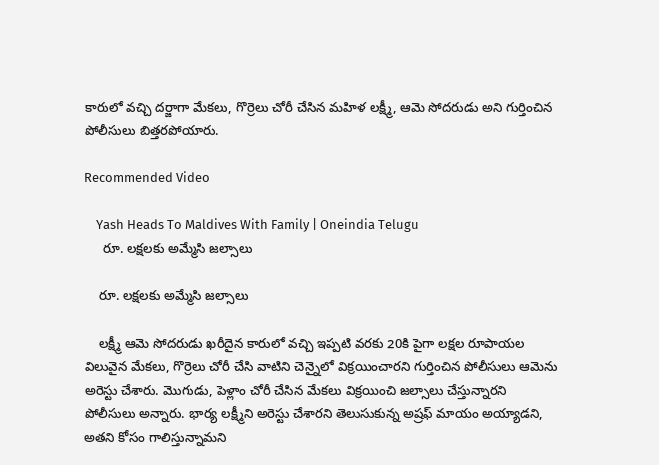కారులో వచ్చి దర్జాగా మేకలు, గొర్రెలు చోరీ చేసిన మహిళ లక్ష్మీ, ఆమె సోదరుడు అని గుర్తించిన పోలీసులు బిత్తరపోయారు.

Recommended Video

    Yash Heads To Maldives With Family | Oneindia Telugu
     రూ. లక్షలకు అమ్మేసి జల్సాలు

    రూ. లక్షలకు అమ్మేసి జల్సాలు

    లక్ష్మీ ఆమె సోదరుడు ఖరీదైన కారులో వచ్చి ఇప్పటి వరకు 20కి పైగా లక్షల రూపాయల విలువైన మేకలు, గొర్రెలు చోరీ చేసి వాటిని చెన్నైలో విక్రయించారని గుర్తించిన పోలీసులు ఆమెను అరెస్టు చేశారు. మొగుడు, పెళ్లాం చోరీ చేసిన మేకలు విక్రయించి జల్సాలు చేస్తున్నారని పోలీసులు అన్నారు. భార్య లక్ష్మీని అరెస్టు చేశారని తెలుసుకున్న అష్రఫ్ మాయం అయ్యాడని, అతని కోసం గాలిస్తున్నామని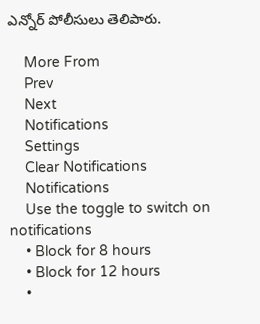ఎన్నోర్ పోలీసులు తెలిపారు.

    More From
    Prev
    Next
    Notifications
    Settings
    Clear Notifications
    Notifications
    Use the toggle to switch on notifications
    • Block for 8 hours
    • Block for 12 hours
    •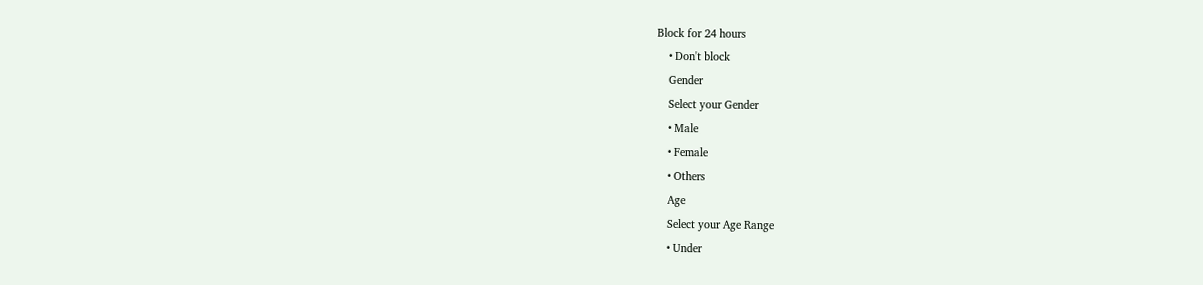Block for 24 hours
    • Don't block
    Gender
    Select your Gender
    • Male
    • Female
    • Others
    Age
    Select your Age Range
    • Under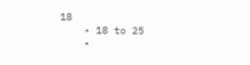18
    • 18 to 25
    •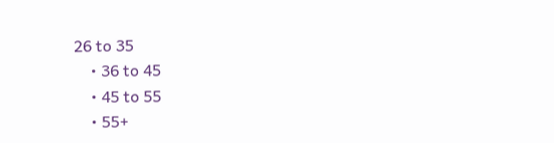26 to 35
    • 36 to 45
    • 45 to 55
    • 55+